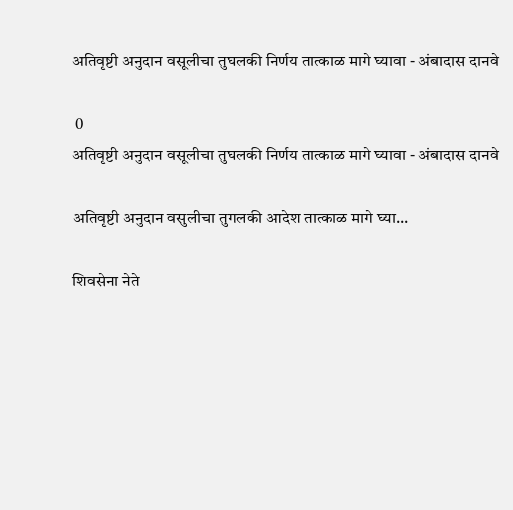अतिवृष्टी अनुदान वसूलीचा तुघलकी निर्णय तात्काळ मागे घ्यावा - अंबादास दानवे

 0
अतिवृष्टी अनुदान वसूलीचा तुघलकी निर्णय तात्काळ मागे घ्यावा - अंबादास दानवे

अतिवृष्टी अनुदान वसुलीचा तुगलकी आदेश तात्काळ मागे घ्या...

शिवसेना नेते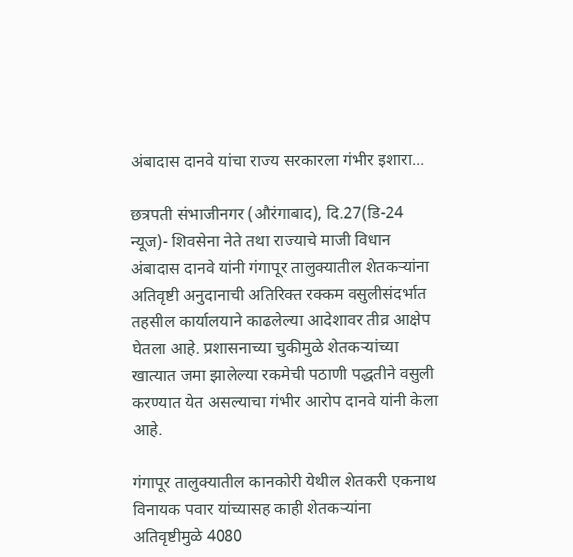अंबादास दानवे यांचा राज्य सरकारला गंभीर इशारा...

छत्रपती संभाजीनगर (औरंगाबाद), दि.27(डि-24 न्यूज)- शिवसेना नेते तथा राज्याचे माजी विधान अंबादास दानवे यांनी गंगापूर तालुक्यातील शेतकऱ्यांना अतिवृष्टी अनुदानाची अतिरिक्त रक्कम वसुलीसंदर्भात तहसील कार्यालयाने काढलेल्या आदेशावर तीव्र आक्षेप घेतला आहे. प्रशासनाच्या चुकीमुळे शेतकऱ्यांच्या खात्यात जमा झालेल्या रकमेची पठाणी पद्धतीने वसुली करण्यात येत असल्याचा गंभीर आरोप दानवे यांनी केला आहे.

गंगापूर तालुक्यातील कानकोरी येथील शेतकरी एकनाथ विनायक पवार यांच्यासह काही शेतकऱ्यांना अतिवृष्टीमुळे 4080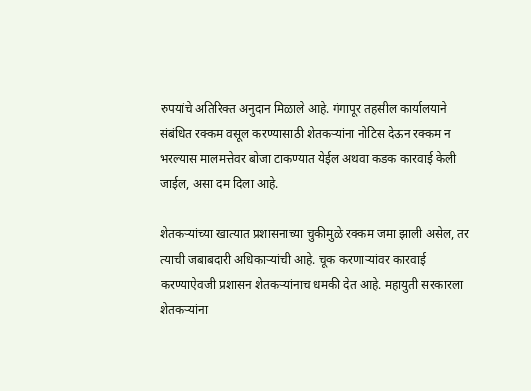रुपयांचे अतिरिक्त अनुदान मिळाले आहे. गंगापूर तहसील कार्यालयाने संबंधित रक्कम वसूल करण्यासाठी शेतकऱ्यांना नोटिस देऊन रक्कम न भरल्यास मालमत्तेवर बोजा टाकण्यात येईल अथवा कडक कारवाई केली जाईल, असा दम दिला आहे.

शेतकऱ्यांच्या खात्यात प्रशासनाच्या चुकीमुळे रक्कम जमा झाली असेल, तर त्याची जबाबदारी अधिकाऱ्यांची आहे. चूक करणाऱ्यांवर कारवाई करण्याऐवजी प्रशासन शेतकऱ्यांनाच धमकी देत आहे. महायुती सरकारला शेतकऱ्यांना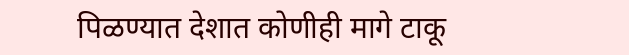पिळण्यात देशात कोणीही मागे टाकू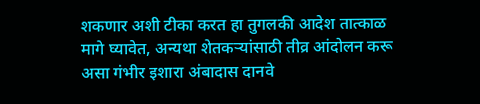शकणार अशी टीका करत हा तुगलकी आदेश तात्काळ मागे घ्यावेत, अन्यथा शेतकऱ्यांसाठी तीव्र आंदोलन करू असा गंभीर इशारा अंबादास दानवे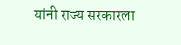यांनी राज्य सरकारला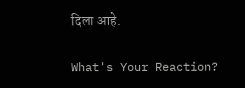दिला आहे.

What's Your Reaction?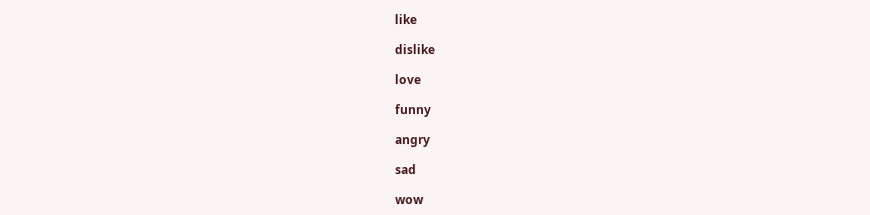like

dislike

love

funny

angry

sad

wow